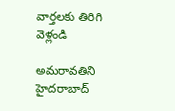వార్తలకు తిరిగి వెళ్లండి

అమరావతిని హైదరాబాద్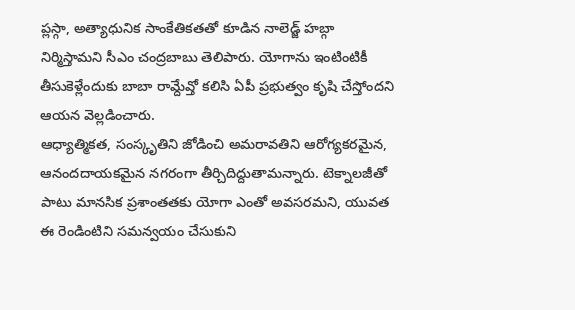ప్లస్గా, అత్యాధునిక సాంకేతికతతో కూడిన నాలెడ్జ్ హబ్గా నిర్మిస్తామని సీఎం చంద్రబాబు తెలిపారు. యోగాను ఇంటింటికీ తీసుకెళ్లేందుకు బాబా రామ్దేవ్తో కలిసి ఏపీ ప్రభుత్వం కృషి చేస్తోందని ఆయన వెల్లడించారు.
ఆధ్యాత్మికత, సంస్కృతిని జోడించి అమరావతిని ఆరోగ్యకరమైన, ఆనందదాయకమైన నగరంగా తీర్చిదిద్దుతామన్నారు. టెక్నాలజీతో పాటు మానసిక ప్రశాంతతకు యోగా ఎంతో అవసరమని, యువత ఈ రెండింటిని సమన్వయం చేసుకుని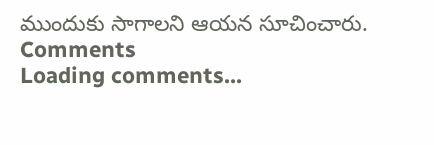ముందుకు సాగాలని ఆయన సూచించారు.
Comments
Loading comments...